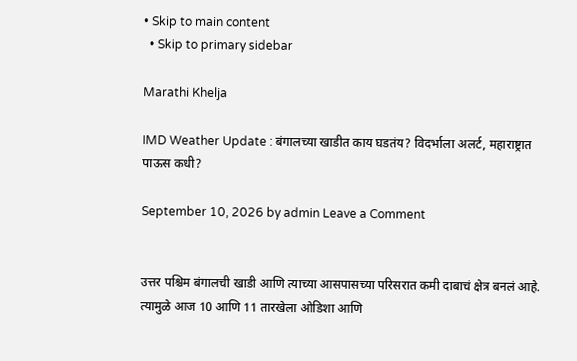• Skip to main content
  • Skip to primary sidebar

Marathi Khelja

IMD Weather Update : बंगालच्या खाडीत काय घडतंय? विदर्भाला अलर्ट, महाराष्ट्रात पाऊस कधी?

September 10, 2026 by admin Leave a Comment


उत्तर पश्चिम बंगालची खाडी आणि त्याच्या आसपासच्या परिसरात कमी दाबाचं क्षेत्र बनलं आहे. त्यामुळे आज 10 आणि 11 तारखेला ओडिशा आणि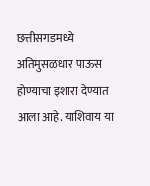छत्तीसगडमध्ये अतिमुसळधार पाऊस होण्याचा इशारा देण्यात आला आहे. याशिवाय या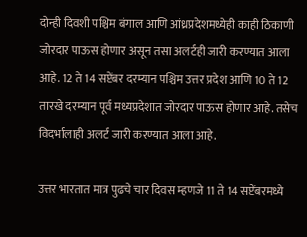दोन्ही दिवशी पश्चिम बंगाल आणि आंध्रप्रदेशमध्येही काही ठिकाणी जोरदार पाऊस होणार असून तसा अलर्टही जारी करण्यात आला आहे. 12 ते 14 सप्टेंबर दरम्यान पश्चिम उत्तर प्रदेश आणि 10 ते 12 तारखे दरम्यान पूर्व मध्यप्रदेशात जोरदार पाऊस होणार आहे. तसेच विदर्भालाही अलर्ट जारी करण्यात आला आहे.

उत्तर भारतात मात्र पुढचे चार दिवस म्हणजे 11 ते 14 सप्टेंबरमध्ये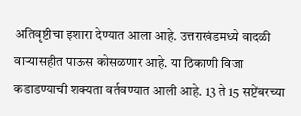अतिवृष्टीचा इशारा देण्यात आला आहे. उत्तराखंडमध्ये वादळी वाऱ्यासहीत पाऊस कोसळणार आहे. या ठिकाणी विजा कडाडण्याची शक्यता वर्तवण्यात आली आहे. 13 ते 15 सप्टेंबरच्या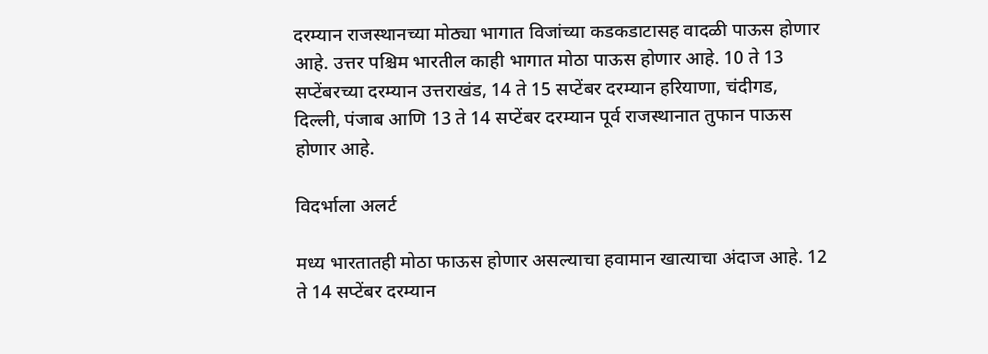दरम्यान राजस्थानच्या मोठ्या भागात विजांच्या कडकडाटासह वादळी पाऊस होणार आहे. उत्तर पश्चिम भारतील काही भागात मोठा पाऊस होणार आहे. 10 ते 13 सप्टेंबरच्या दरम्यान उत्तराखंड, 14 ते 15 सप्टेंबर दरम्यान हरियाणा, चंदीगड, दिल्ली, पंजाब आणि 13 ते 14 सप्टेंबर दरम्यान पूर्व राजस्थानात तुफान पाऊस होणार आहे.

विदर्भाला अलर्ट

मध्य भारतातही मोठा फाऊस होणार असल्याचा हवामान खात्याचा अंदाज आहे. 12 ते 14 सप्टेंबर दरम्यान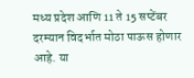मध्य प्रदेश आणि 11 ते 15 सप्टेंबर दरम्यान विदर्भात मोठा पाऊस होणार आहे. या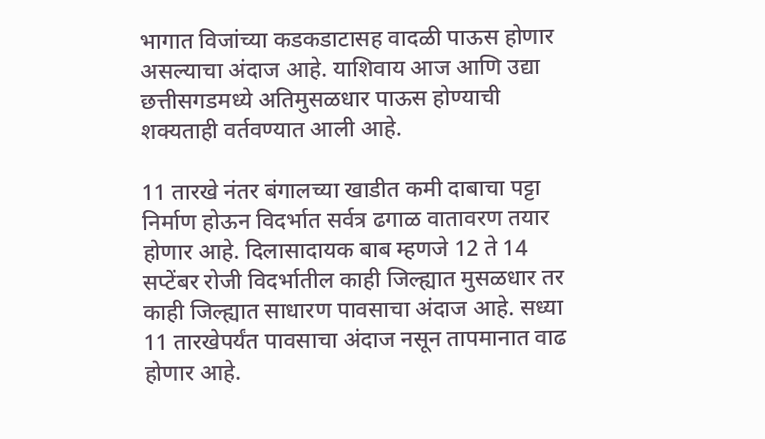भागात विजांच्या कडकडाटासह वादळी पाऊस होणार असल्याचा अंदाज आहे. याशिवाय आज आणि उद्या छत्तीसगडमध्ये अतिमुसळधार पाऊस होण्याची शक्यताही वर्तवण्यात आली आहे.

11 तारखे नंतर बंगालच्या खाडीत कमी दाबाचा पट्टा निर्माण होऊन विदर्भात सर्वत्र ढगाळ वातावरण तयार होणार आहे. दिलासादायक बाब म्हणजे 12 ते 14 सप्टेंबर रोजी विदर्भातील काही जिल्ह्यात मुसळधार तर काही जिल्ह्यात साधारण पावसाचा अंदाज आहे. सध्या 11 तारखेपर्यंत पावसाचा अंदाज नसून तापमानात वाढ होणार आहे.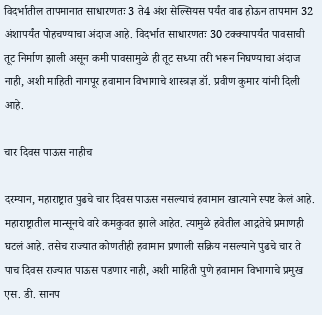विदर्भातील तापमानात साधारणतः 3 ते4 अंश सेल्सियस पर्यंत वाढ होऊन तापमान 32 अंशापर्यंत पोहचण्याचा अंदाज आहे. विदर्भात साधारणतः 30 टक्क्यापर्यंत पावसाची तूट निर्माण झाली असून कमी पावसामुळे ही तूट सध्या तरी भरून निघण्याचा अंदाज नाही, अशी माहिती नागपूर हवामान विभागाचे शास्त्रज्ञ डॉ. प्रवीण कुमार यांनी दिली आहे.

चार दिवस पाऊस नाहीच

दरम्यान, महाराष्ट्रात पुढचे चार दिवस पाऊस नसल्याचं हवामान खात्याने स्पष्ट केलं आहे. महाराष्ट्रातील मान्सूनचे वारे कमकुवत झाले आहेत. त्यामुळे हवेतील आद्रतेचे प्रमाणही घटलं आहे. तसेच राज्यात कोणतीही हवामान प्रणाली सक्रिय नसल्याने पुढचे चार ते पाच दिवस राज्यात पाऊस पडणार नाही, अशी माहिती पुणे हवामान विभागाचे प्रमुख एस. डी. सानप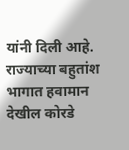यांनी दिली आहे. राज्याच्या बहुतांश भागात हवामान देखील कोरडे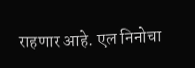राहणार आहे. एल निनोचा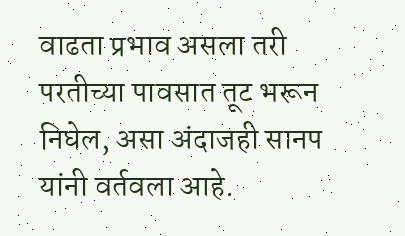वाढता प्रभाव असला तरी परतीच्या पावसात तूट भरून निघेल, असा अंदाजही सानप यांनी वर्तवला आहे.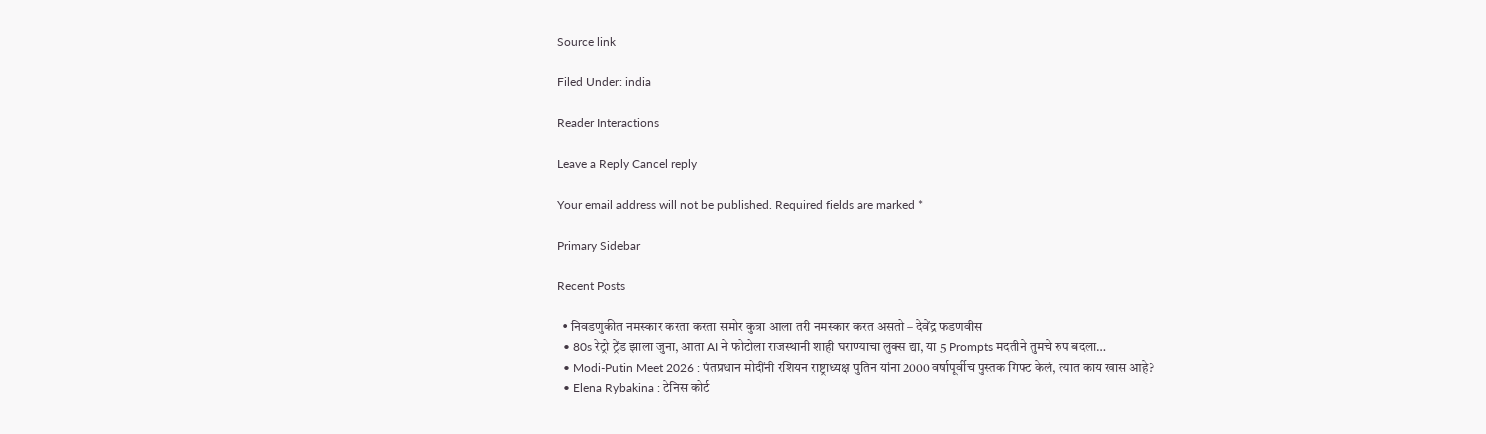Source link

Filed Under: india

Reader Interactions

Leave a Reply Cancel reply

Your email address will not be published. Required fields are marked *

Primary Sidebar

Recent Posts

  • निवडणुकीत नमस्कार करता करता समोर कुत्रा आला तरी नमस्कार करत असतो – देवेंद्र फडणवीस
  • 80s रेट्रो ट्रेंड झाला जुना, आता AI ने फोटोला राजस्थानी शाही घराण्याचा लुक्स द्या, या 5 Prompts मदतीने तुमचे रुप बदला…
  • Modi-Putin Meet 2026 : पंतप्रधान मोदींनी रशियन राष्ट्राध्यक्ष पुतिन यांना 2000 वर्षापूर्वीच पुस्तक गिफ्ट केलं, त्यात काय खास आहे?
  • Elena Rybakina : टेनिस कोर्ट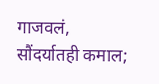गाजवलं, सौंदर्यातही कमाल;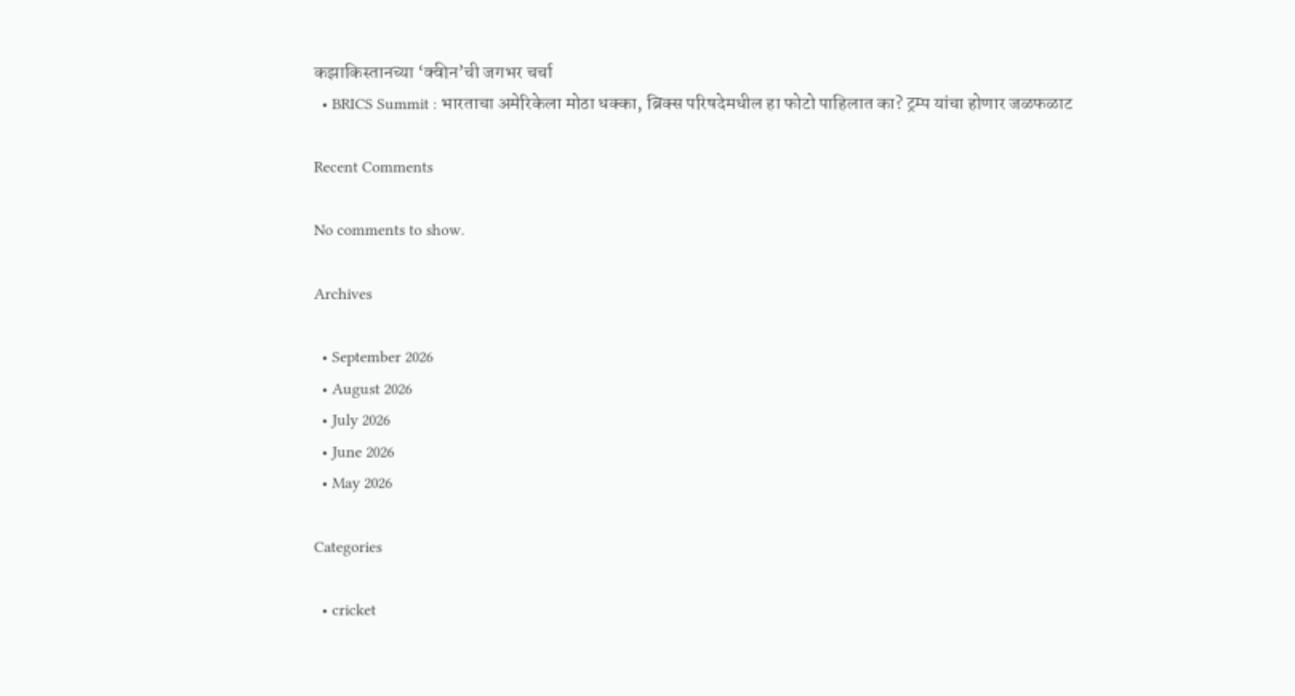कझाकिस्तानच्या ‘क्वीन’ची जगभर चर्चा
  • BRICS Summit : भारताचा अमेरिकेला मोठा धक्का, ब्रिक्स परिषदेमधील हा फोटो पाहिलात का? ट्रम्प यांचा होणार जळफळाट

Recent Comments

No comments to show.

Archives

  • September 2026
  • August 2026
  • July 2026
  • June 2026
  • May 2026

Categories

  • cricket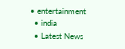• entertainment
  • india
  • Latest News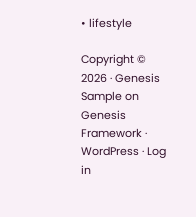• lifestyle

Copyright © 2026 · Genesis Sample on Genesis Framework · WordPress · Log in